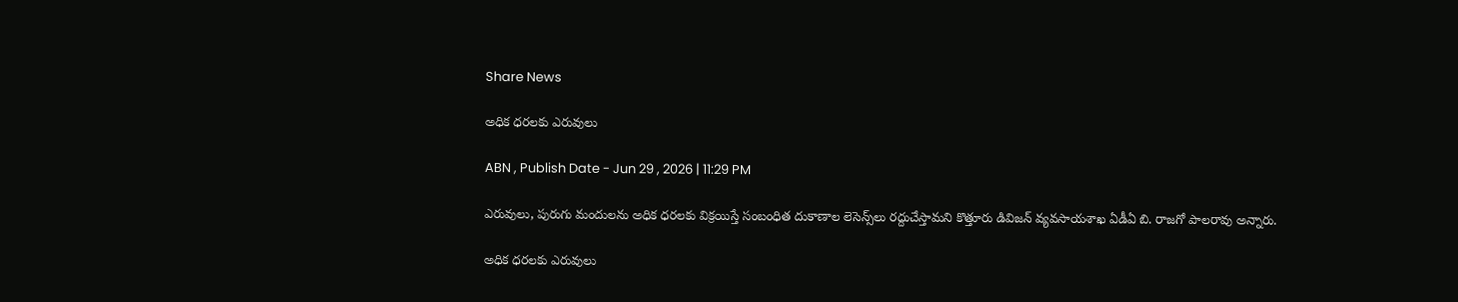Share News

అధిక ధరలకు ఎరువులు

ABN , Publish Date - Jun 29 , 2026 | 11:29 PM

ఎరువులు, పురుగు మందులను అధిక ధరలకు విక్రయిస్తే సంబంధిత దుకాణాల లెసెన్స్‌లు రద్దుచేస్తామని కొత్తూరు డివిజన్‌ వ్యవసాయశాఖ ఏడీఏ బి. రాజగో పాలరావు అన్నారు.

అధిక ధరలకు ఎరువులు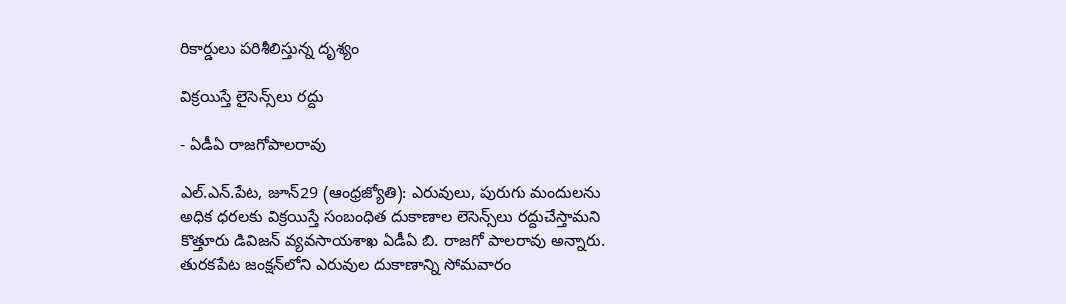రికార్డులు పరిశీలిస్తున్న దృశ్యం

విక్రయిస్తే లైసెన్స్‌లు రద్దు

- ఏడీఏ రాజగోపాలరావు

ఎల్‌.ఎన్‌.పేట, జూన్‌29 (ఆంధ్రజ్యోతి): ఎరువులు, పురుగు మందులను అధిక ధరలకు విక్రయిస్తే సంబంధిత దుకాణాల లెసెన్స్‌లు రద్దుచేస్తామని కొత్తూరు డివిజన్‌ వ్యవసాయశాఖ ఏడీఏ బి. రాజగో పాలరావు అన్నారు. తురకపేట జంక్షన్‌లోని ఎరువుల దుకాణాన్ని సోమవారం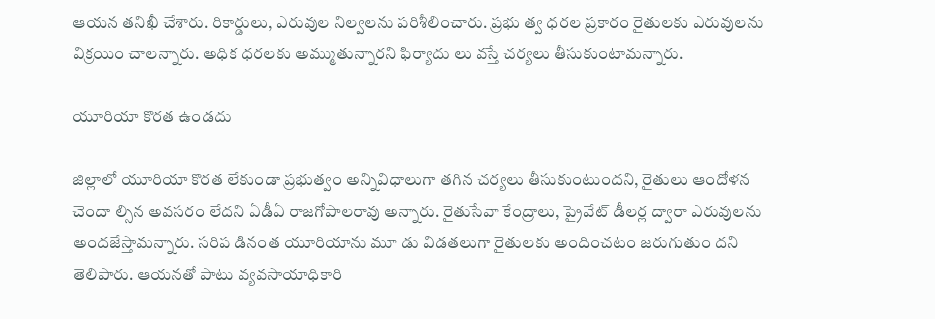ఆయన తనిఖీ చేశారు. రికార్డులు, ఎరువుల నిల్వలను పరిశీలించారు. ప్రభు త్వ ధరల ప్రకారం రైతులకు ఎరువులను విక్రయిం చాలన్నారు. అధిక ధరలకు అమ్ముతున్నారని ఫిర్యాదు లు వస్తే చర్యలు తీసుకుంటామన్నారు.

యూరియా కొరత ఉండదు

జిల్లాలో యూరియా కొరత లేకుండా ప్రభుత్వం అన్నివిధాలుగా తగిన చర్యలు తీసుకుంటుందని, రైతులు ఆందోళన చెందా ల్సిన అవసరం లేదని ఏడీఏ రాజగోపాలరావు అన్నారు. రైతుసేవా కేంద్రాలు, ప్రైవేట్‌ డీలర్ల ద్వారా ఎరువులను అందజేస్తామన్నారు. సరిప డినంత యూరియాను మూ డు విడతలుగా రైతులకు అందించటం జరుగుతుం దని తెలిపారు. ఆయనతో పాటు వ్యవసాయాధికారి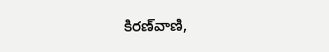కిరణ్‌వాణి,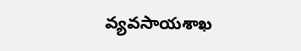వ్యవసాయశాఖ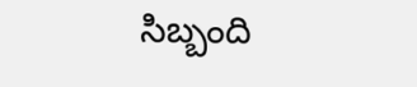సిబ్బంది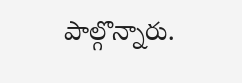పాల్గొన్నారు.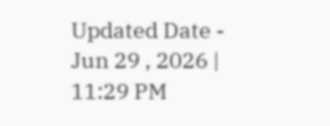Updated Date - Jun 29 , 2026 | 11:29 PM